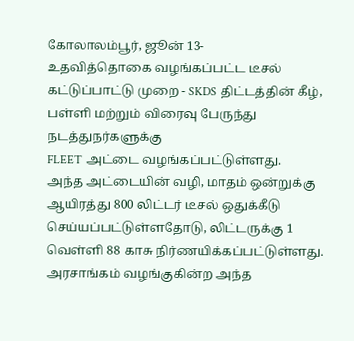கோலாலம்பூர், ஜூன் 13-
உதவித்தொகை வழங்கப்பட்ட டீசல் கட்டுப்பாட்டு முறை - SKDS திட்டத்தின் கீழ், பள்ளி மற்றும் விரைவு பேருந்து நடத்துநர்களுக்கு
FLEET அட்டை வழங்கப்பட்டுள்ளது.
அந்த அட்டையின் வழி, மாதம் ஒன்றுக்கு ஆயிரத்து 800 லிட்டர் டீசல் ஒதுக்கீடு செய்யப்பட்டுள்ளதோடு, லிட்டருக்கு 1 வெள்ளி 88 காசு நிர்ணயிக்கப்பட்டுள்ளது.
அரசாங்கம் வழங்குகின்ற அந்த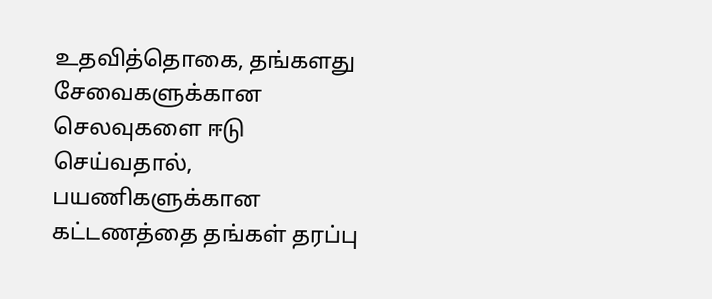உதவித்தொகை, தங்களது சேவைகளுக்கான செலவுகளை ஈடு செய்வதால், பயணிகளுக்கான கட்டணத்தை தங்கள் தரப்பு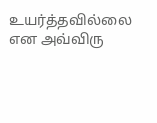உயர்த்தவில்லை என அவ்விரு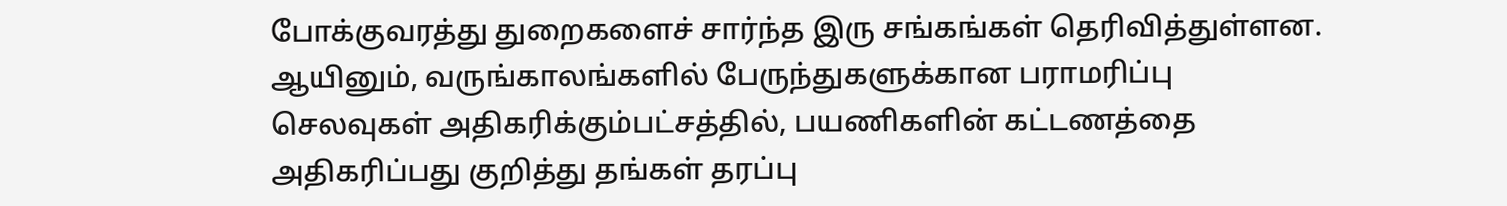போக்குவரத்து துறைகளைச் சார்ந்த இரு சங்கங்கள் தெரிவித்துள்ளன.
ஆயினும், வருங்காலங்களில் பேருந்துகளுக்கான பராமரிப்பு செலவுகள் அதிகரிக்கும்பட்சத்தில், பயணிகளின் கட்டணத்தை அதிகரிப்பது குறித்து தங்கள் தரப்பு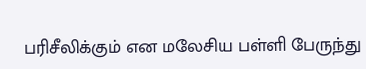பரிசீலிக்கும் என மலேசிய பள்ளி பேருந்து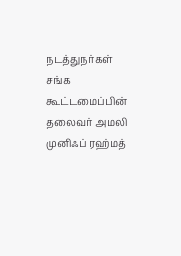நடத்துநர்கள் சங்க கூட்டமைப்பின் தலைவர் அமலி முனிஃப் ரஹ்மத்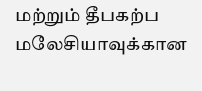மற்றும் தீபகற்ப மலேசியாவுக்கான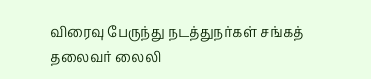விரைவு பேருந்து நடத்துநர்கள் சங்கத் தலைவர் லைலி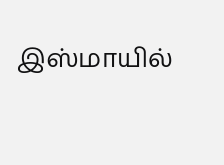இஸ்மாயில்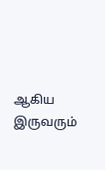ஆகிய இருவரும்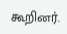கூறினர்.